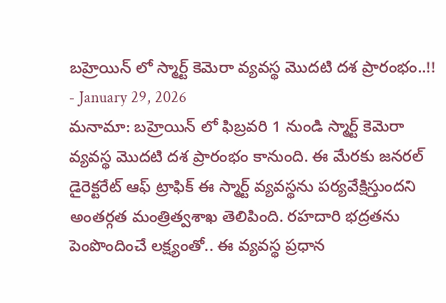బహ్రెయిన్ లో స్మార్ట్ కెమెరా వ్యవస్థ మొదటి దశ ప్రారంభం..!!
- January 29, 2026
మనామా: బహ్రెయిన్ లో ఫిబ్రవరి 1 నుండి స్మార్ట్ కెమెరా వ్యవస్థ మొదటి దశ ప్రారంభం కానుంది. ఈ మేరకు జనరల్ డైరెక్టరేట్ ఆఫ్ ట్రాఫిక్ ఈ స్మార్ట్ వ్యవస్థను పర్యవేక్షిస్తుందని అంతర్గత మంత్రిత్వశాఖ తెలిపింది. రహదారి భద్రతను పెంపొందించే లక్ష్యంతో.. ఈ వ్యవస్థ ప్రధాన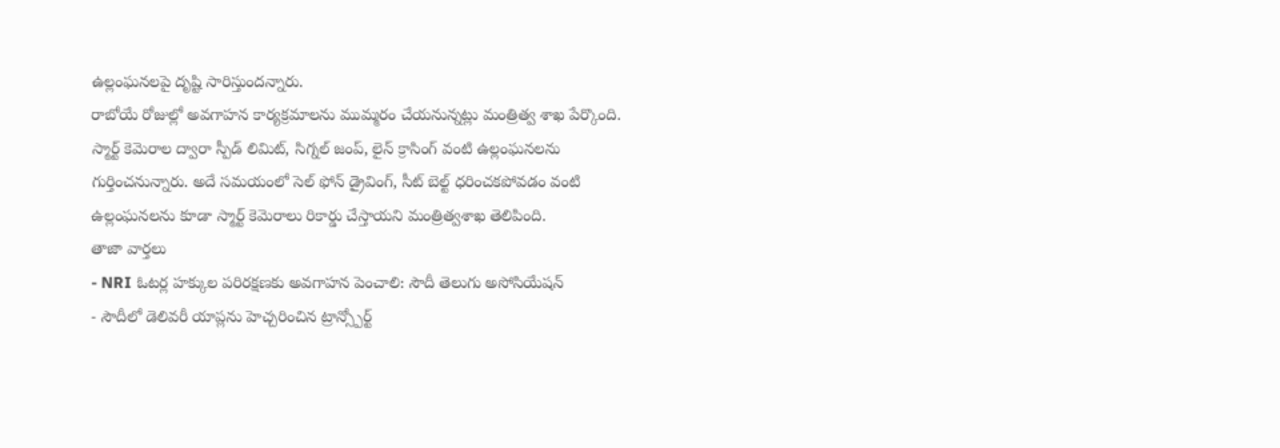ఉల్లంఘనలపై దృష్టి సారిస్తుందన్నారు.
రాబోయే రోజుల్లో అవగాహన కార్యక్రమాలను ముమ్మరం చేయనున్నట్లు మంత్రిత్వ శాఖ పేర్కొంది. స్మార్ట్ కెమెరాల ద్వారా స్పీడ్ లిమిట్, సిగ్నల్ జంప్, లైన్ క్రాసింగ్ వంటి ఉల్లంఘనలను గుర్తించనున్నారు. అదే సమయంలో సెల్ ఫోన్ డ్రైవింగ్, సీట్ బెల్ట్ ధరించకపోవడం వంటి ఉల్లంఘనలను కూడా స్మార్ట్ కెమెరాలు రికార్డు చేస్తాయని మంత్రిత్వశాఖ తెలిపింది.
తాజా వార్తలు
- NRI ఓటర్ల హక్కుల పరిరక్షణకు అవగాహన పెంచాలి: సౌదీ తెలుగు అసోసియేషన్
- సౌదీలో డెలివరీ యాప్లను హెచ్చరించిన ట్రాన్స్పోర్ట్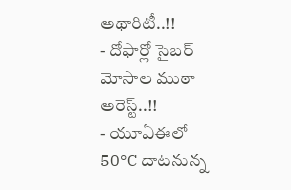అథారిటీ..!!
- దోఫార్లో సైబర్ మోసాల ముఠా అరెస్ట్..!!
- యూఏఈలో 50°C దాటనున్న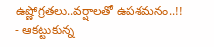ఉష్ణోగ్రతలు..వర్షాలతో ఉపశమనం..!!
- ఆకట్టుకున్న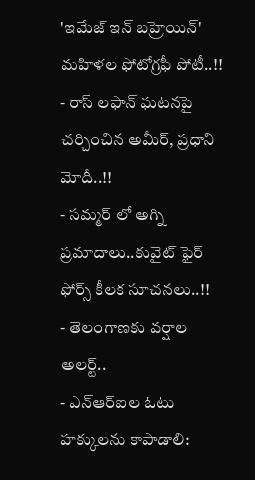'ఇమేజ్ ఇన్ బహ్రెయిన్' మహిళల ఫోటోగ్రఫీ పోటీ..!!
- రాస్ లఫాన్ ఘటనపై చర్చించిన అమీర్, ప్రధాని మోదీ..!!
- సమ్మర్ లో అగ్ని ప్రమాదాలు..కువైట్ ఫైర్ ఫోర్స్ కీలక సూచనలు..!!
- తెలంగాణకు వర్షాల అలర్ట్..
- ఎన్ఆర్ఐల ఓటు హక్కులను కాపాడాలి: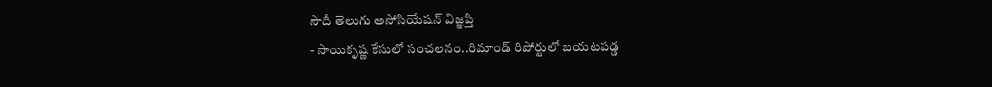సౌదీ తెలుగు అసోసియేషన్ విజ్ఞప్తి
- సాయికృష్ణ కేసులో సంచలనం..రిమాండ్ రిపోర్టులో బయటపడ్డ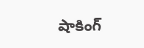షాకింగ్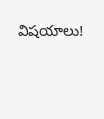విషయాలు!